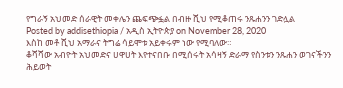የግራኝ አህመድ ሰራዊት መቀሌን ጨፍጭፏል በብዙ ሺህ የሚቆጠሩ ንጹሐንን ገድሏል
Posted by addisethiopia / አዲስ ኢትዮጵያ on November 28, 2020
እስከ መቶ ሺህ አማራና ትግሬ ሳይሞቱ አይቀሩም ነው የሚባለው።
ቆሻሻው አብዮት አህመድና ሀዋሀት እየተናበቡ በሚሰሩት አሳዛኝ ድራማ የስንቱን ንጹሐን ወገናችንን ሕይወት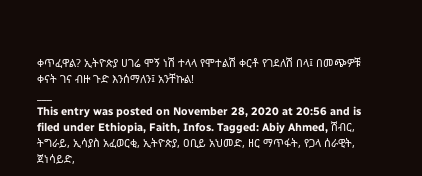ቀጥፈዋል? ኢትዮጵያ ሀገሬ ሞኝ ነሽ ተላላ የሞተልሽ ቀርቶ የገደለሽ በላ፤ በመጭዎቹ ቀናት ገና ብዙ ጉድ እንሰማለን፤ አንቸኩል!
___
This entry was posted on November 28, 2020 at 20:56 and is filed under Ethiopia, Faith, Infos. Tagged: Abiy Ahmed, ሽብር, ትግራይ, ኢሳያስ አፈወርቂ, ኢትዮጵያ, ዐቢይ አህመድ, ዘር ማጥፋት, የጋላ ሰራዊት, ጀነሳይድ,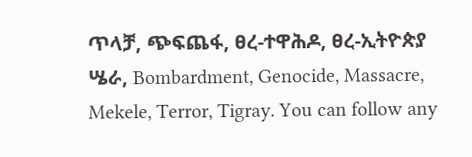ጥላቻ, ጭፍጨፋ, ፀረ-ተዋሕዶ, ፀረ-ኢትዮጵያ ሤራ, Bombardment, Genocide, Massacre, Mekele, Terror, Tigray. You can follow any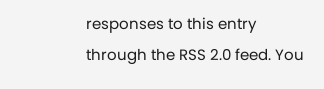responses to this entry through the RSS 2.0 feed. You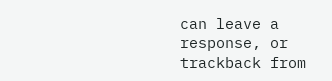can leave a response, or trackback from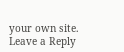your own site.
Leave a Reply